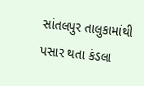સાંતલપુર તાલુકામાંથી પસાર થતા કંડલા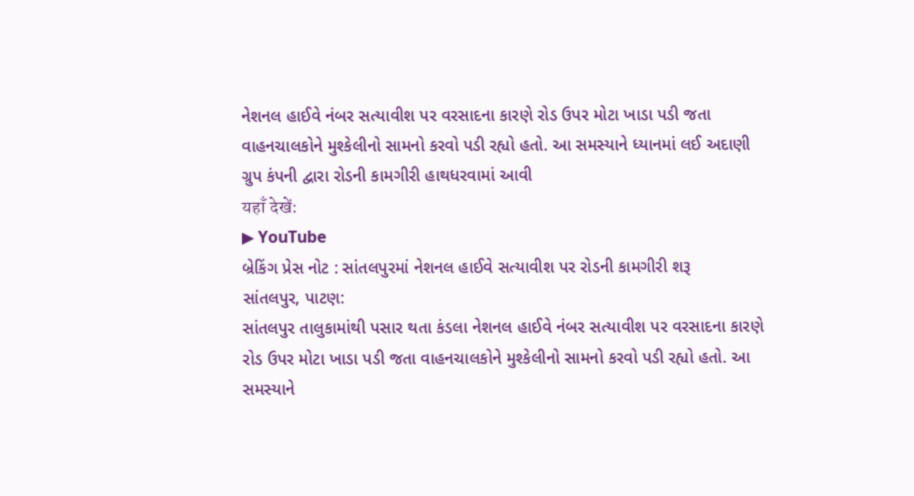નેશનલ હાઈવે નંબર સત્યાવીશ પર વરસાદના કારણે રોડ ઉપર મોટા ખાડા પડી જતા વાહનચાલકોને મુશ્કેલીનો સામનો કરવો પડી રહ્યો હતો. આ સમસ્યાને ધ્યાનમાં લઈ અદાણી ગ્રુપ કંપની દ્વારા રોડની કામગીરી હાથધરવામાં આવી
यहाँ देखें:
▶ YouTube
બ્રેકિંગ પ્રેસ નોટ : સાંતલપુરમાં નેશનલ હાઈવે સત્યાવીશ પર રોડની કામગીરી શરૂ
સાંતલપુર, પાટણ:
સાંતલપુર તાલુકામાંથી પસાર થતા કંડલા નેશનલ હાઈવે નંબર સત્યાવીશ પર વરસાદના કારણે રોડ ઉપર મોટા ખાડા પડી જતા વાહનચાલકોને મુશ્કેલીનો સામનો કરવો પડી રહ્યો હતો. આ સમસ્યાને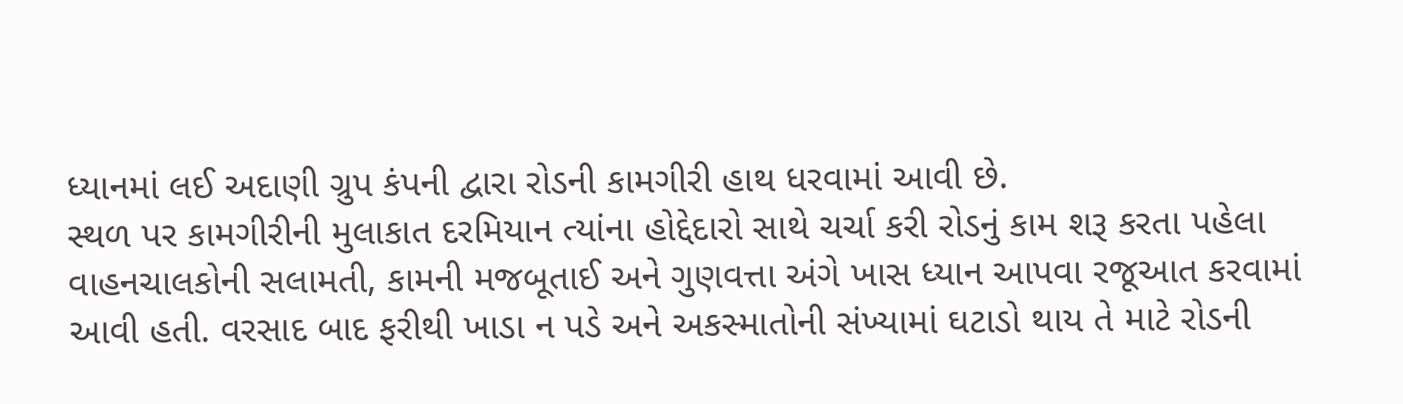ધ્યાનમાં લઈ અદાણી ગ્રુપ કંપની દ્વારા રોડની કામગીરી હાથ ધરવામાં આવી છે.
સ્થળ પર કામગીરીની મુલાકાત દરમિયાન ત્યાંના હોદ્દેદારો સાથે ચર્ચા કરી રોડનું કામ શરૂ કરતા પહેલા વાહનચાલકોની સલામતી, કામની મજબૂતાઈ અને ગુણવત્તા અંગે ખાસ ધ્યાન આપવા રજૂઆત કરવામાં આવી હતી. વરસાદ બાદ ફરીથી ખાડા ન પડે અને અકસ્માતોની સંખ્યામાં ઘટાડો થાય તે માટે રોડની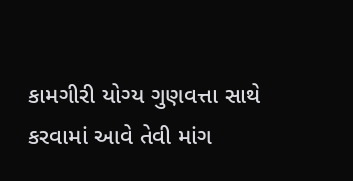કામગીરી યોગ્ય ગુણવત્તા સાથે કરવામાં આવે તેવી માંગ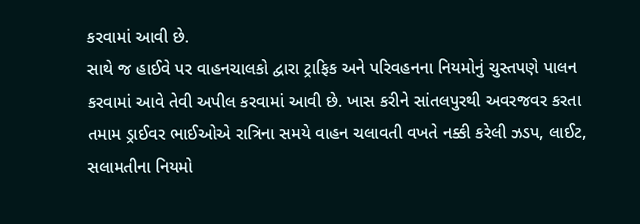કરવામાં આવી છે.
સાથે જ હાઈવે પર વાહનચાલકો દ્વારા ટ્રાફિક અને પરિવહનના નિયમોનું ચુસ્તપણે પાલન કરવામાં આવે તેવી અપીલ કરવામાં આવી છે. ખાસ કરીને સાંતલપુરથી અવરજવર કરતા તમામ ડ્રાઈવર ભાઈઓએ રાત્રિના સમયે વાહન ચલાવતી વખતે નક્કી કરેલી ઝડપ, લાઈટ, સલામતીના નિયમો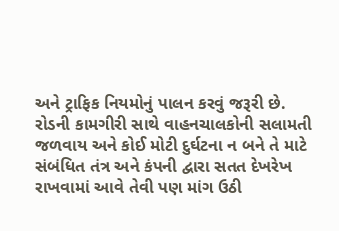અને ટ્રાફિક નિયમોનું પાલન કરવું જરૂરી છે.
રોડની કામગીરી સાથે વાહનચાલકોની સલામતી જળવાય અને કોઈ મોટી દુર્ઘટના ન બને તે માટે સંબંધિત તંત્ર અને કંપની દ્વારા સતત દેખરેખ રાખવામાં આવે તેવી પણ માંગ ઉઠી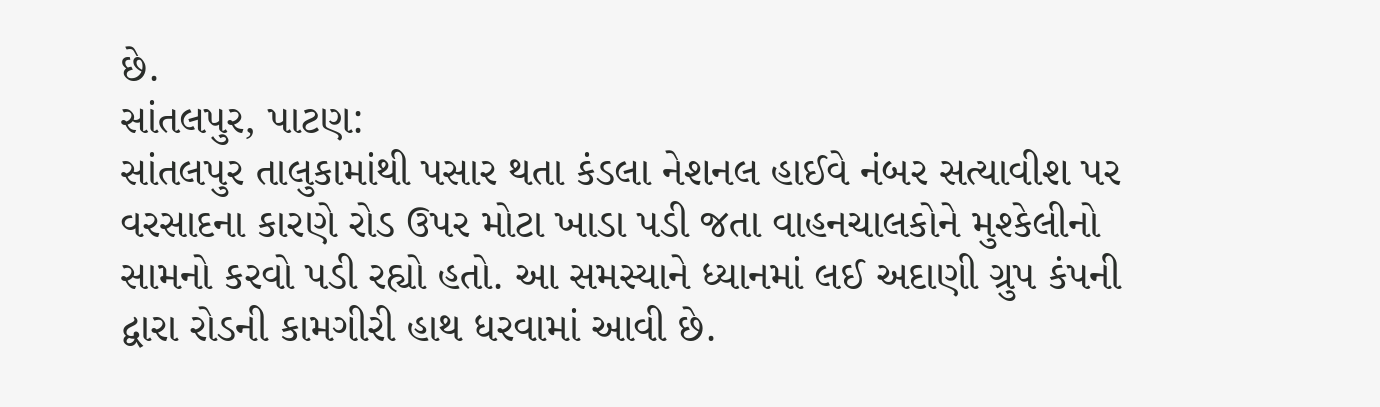છે.
સાંતલપુર, પાટણ:
સાંતલપુર તાલુકામાંથી પસાર થતા કંડલા નેશનલ હાઈવે નંબર સત્યાવીશ પર વરસાદના કારણે રોડ ઉપર મોટા ખાડા પડી જતા વાહનચાલકોને મુશ્કેલીનો સામનો કરવો પડી રહ્યો હતો. આ સમસ્યાને ધ્યાનમાં લઈ અદાણી ગ્રુપ કંપની દ્વારા રોડની કામગીરી હાથ ધરવામાં આવી છે.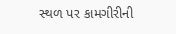સ્થળ પર કામગીરીની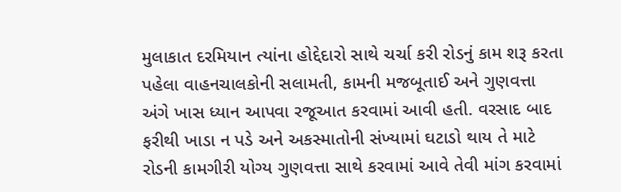મુલાકાત દરમિયાન ત્યાંના હોદ્દેદારો સાથે ચર્ચા કરી રોડનું કામ શરૂ કરતા પહેલા વાહનચાલકોની સલામતી, કામની મજબૂતાઈ અને ગુણવત્તા અંગે ખાસ ધ્યાન આપવા રજૂઆત કરવામાં આવી હતી. વરસાદ બાદ ફરીથી ખાડા ન પડે અને અકસ્માતોની સંખ્યામાં ઘટાડો થાય તે માટે રોડની કામગીરી યોગ્ય ગુણવત્તા સાથે કરવામાં આવે તેવી માંગ કરવામાં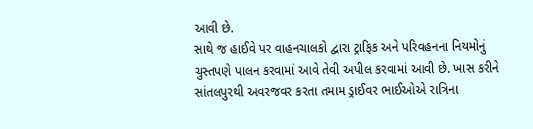આવી છે.
સાથે જ હાઈવે પર વાહનચાલકો દ્વારા ટ્રાફિક અને પરિવહનના નિયમોનું ચુસ્તપણે પાલન કરવામાં આવે તેવી અપીલ કરવામાં આવી છે. ખાસ કરીને સાંતલપુરથી અવરજવર કરતા તમામ ડ્રાઈવર ભાઈઓએ રાત્રિના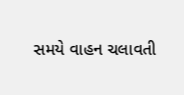સમયે વાહન ચલાવતી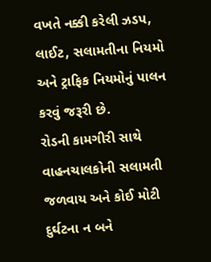વખતે નક્કી કરેલી ઝડપ, લાઈટ, સલામતીના નિયમો અને ટ્રાફિક નિયમોનું પાલન કરવું જરૂરી છે.
રોડની કામગીરી સાથે વાહનચાલકોની સલામતી જળવાય અને કોઈ મોટી દુર્ઘટના ન બને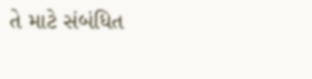તે માટે સંબંધિત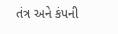તંત્ર અને કંપની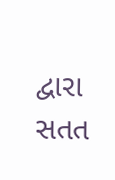દ્વારા સતત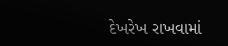દેખરેખ રાખવામાં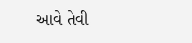આવે તેવી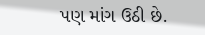પણ માંગ ઉઠી છે.